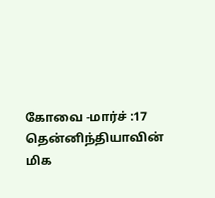கோவை -மார்ச் :17
தென்னிந்தியாவின் மிக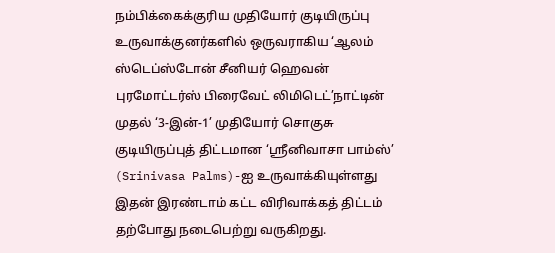நம்பிக்கைக்குரிய முதியோர் குடியிருப்பு உருவாக்குனர்களில் ஒருவராகிய ‘ஆலம் ஸ்டெப்ஸ்டோன் சீனியர் ஹெவன் புரமோட்டர்ஸ் பிரைவேட் லிமிடெட்’நாட்டின் முதல் ‘3-இன்-1’ முதியோர் சொகுசு குடியிருப்புத் திட்டமான ‘ஸ்ரீனிவாசா பாம்ஸ்’ (Srinivasa Palms)-ஐ உருவாக்கியுள்ளது இதன் இரண்டாம் கட்ட விரிவாக்கத் திட்டம் தற்போது நடைபெற்று வருகிறது.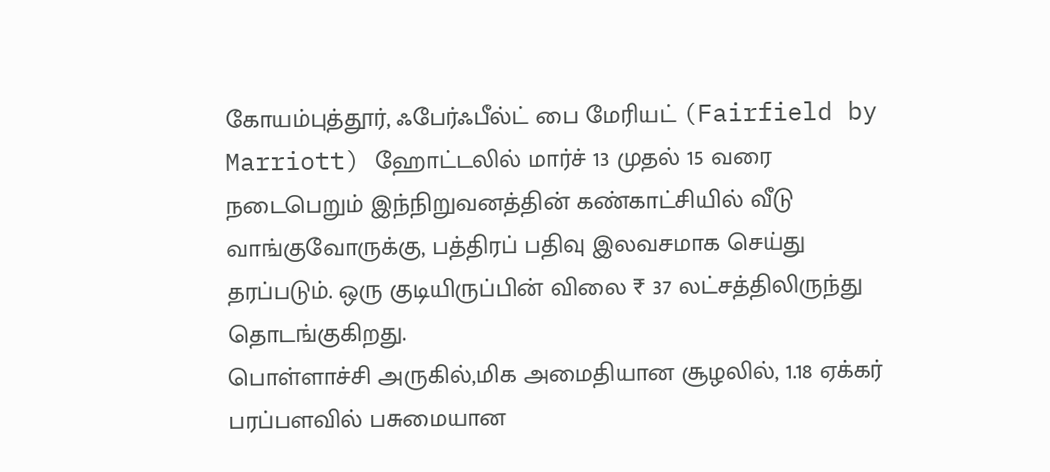கோயம்புத்தூர், ஃபேர்ஃபீல்ட் பை மேரியட் (Fairfield by Marriott) ஹோட்டலில் மார்ச் 13 முதல் 15 வரை நடைபெறும் இந்நிறுவனத்தின் கண்காட்சியில் வீடு வாங்குவோருக்கு, பத்திரப் பதிவு இலவசமாக செய்து தரப்படும். ஒரு குடியிருப்பின் விலை ₹ 37 லட்சத்திலிருந்து தொடங்குகிறது.
பொள்ளாச்சி அருகில்,மிக அமைதியான சூழலில், 1.18 ஏக்கர் பரப்பளவில் பசுமையான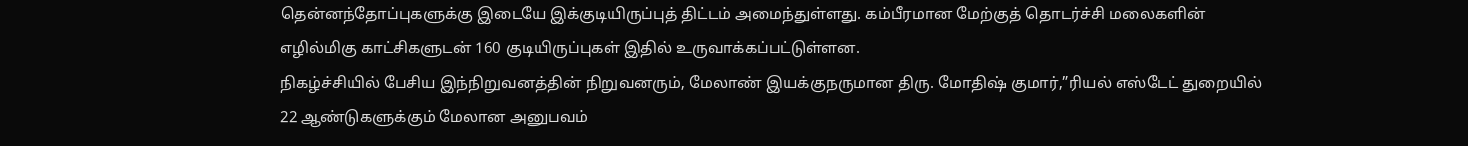தென்னந்தோப்புகளுக்கு இடையே இக்குடியிருப்புத் திட்டம் அமைந்துள்ளது. கம்பீரமான மேற்குத் தொடர்ச்சி மலைகளின் எழில்மிகு காட்சிகளுடன் 160 குடியிருப்புகள் இதில் உருவாக்கப்பட்டுள்ளன.
நிகழ்ச்சியில் பேசிய இந்நிறுவனத்தின் நிறுவனரும், மேலாண் இயக்குநருமான திரு. மோதிஷ் குமார்,”ரியல் எஸ்டேட் துறையில் 22 ஆண்டுகளுக்கும் மேலான அனுபவம்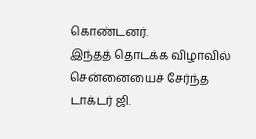கொண்டனர்.
இந்தத் தொடக்க விழாவில் சென்னையைச் சேர்ந்த டாக்டர் ஜி.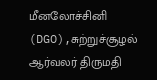மீனலோச்சினி (DGO),சுற்றுச்சூழல் ஆர்வலர் திருமதி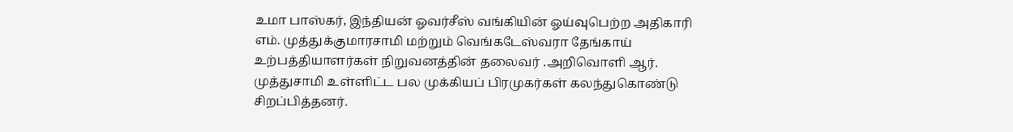உமா பாஸ்கர், இந்தியன் ஓவர்சீஸ் வங்கியின் ஓய்வுபெற்ற அதிகாரி எம். முத்துக்குமாரசாமி மற்றும் வெங்கடேஸ்வரா தேங்காய் உற்பத்தியாளர்கள் நிறுவனத்தின் தலைவர் .அறிவொளி ஆர். முத்துசாமி உள்ளிட்ட பல முக்கியப் பிரமுகர்கள் கலந்துகொண்டு சிறப்பித்தனர்.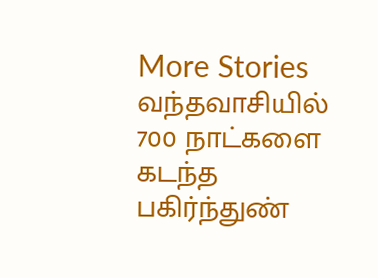More Stories
வந்தவாசியில் 700 நாட்களை கடந்த பகிர்ந்துண்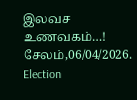இலவச உணவகம்…!
சேலம்,06/04/2026.
Election